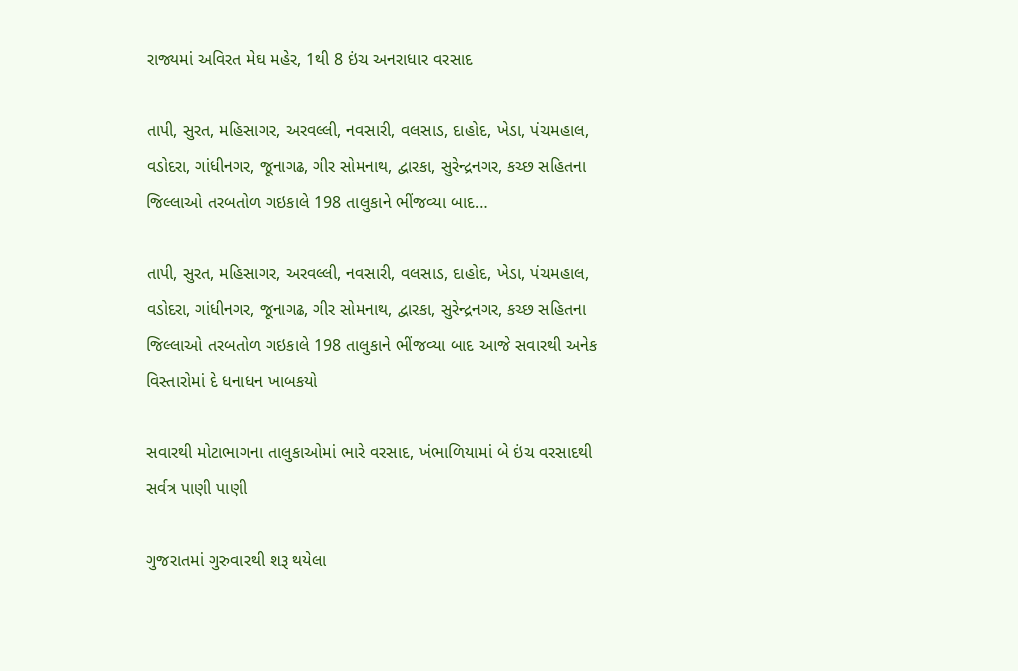રાજ્યમાં અવિરત મેઘ મહેર, 1થી 8 ઇંચ અનરાધાર વરસાદ

તાપી, સુરત, મહિસાગર, અરવલ્લી, નવસારી, વલસાડ, દાહોદ, ખેડા, પંચમહાલ, વડોદરા, ગાંધીનગર, જૂનાગઢ, ગીર સોમનાથ, દ્વારકા, સુરેન્દ્રનગર, કચ્છ સહિતના જિલ્લાઓ તરબતોળ ગઇકાલે 198 તાલુકાને ભીંજવ્યા બાદ…

તાપી, સુરત, મહિસાગર, અરવલ્લી, નવસારી, વલસાડ, દાહોદ, ખેડા, પંચમહાલ, વડોદરા, ગાંધીનગર, જૂનાગઢ, ગીર સોમનાથ, દ્વારકા, સુરેન્દ્રનગર, કચ્છ સહિતના જિલ્લાઓ તરબતોળ ગઇકાલે 198 તાલુકાને ભીંજવ્યા બાદ આજે સવારથી અનેક વિસ્તારોમાં દે ધનાધન ખાબકયો

સવારથી મોટાભાગના તાલુકાઓમાં ભારે વરસાદ, ખંભાળિયામાં બે ઇંચ વરસાદથી સર્વત્ર પાણી પાણી

ગુજરાતમાં ગુરુવારથી શરૂ થયેલા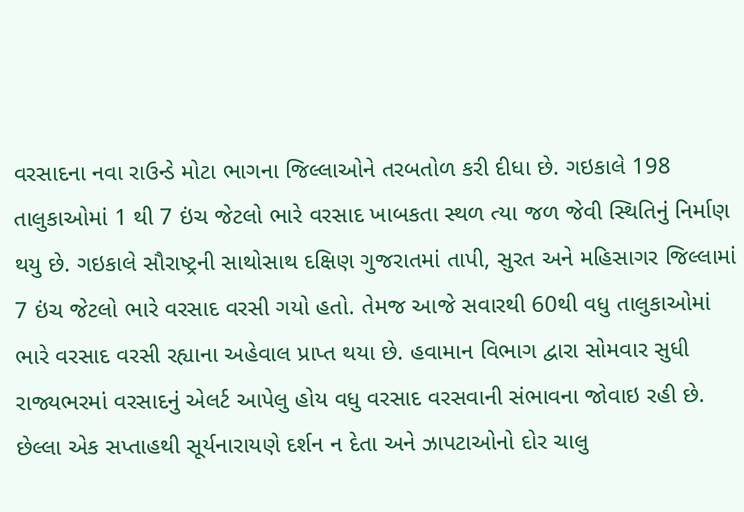વરસાદના નવા રાઉન્ડે મોટા ભાગના જિલ્લાઓને તરબતોળ કરી દીધા છે. ગઇકાલે 198 તાલુકાઓમાં 1 થી 7 ઇંચ જેટલો ભારે વરસાદ ખાબકતા સ્થળ ત્યા જળ જેવી સ્થિતિનું નિર્માણ થયુ છે. ગઇકાલે સૌરાષ્ટ્રની સાથોસાથ દક્ષિણ ગુજરાતમાં તાપી, સુરત અને મહિસાગર જિલ્લામાં 7 ઇંચ જેટલો ભારે વરસાદ વરસી ગયો હતો. તેમજ આજે સવારથી 60થી વધુ તાલુકાઓમાં ભારે વરસાદ વરસી રહ્યાના અહેવાલ પ્રાપ્ત થયા છે. હવામાન વિભાગ દ્વારા સોમવાર સુધી રાજ્યભરમાં વરસાદનું એલર્ટ આપેલુ હોય વધુ વરસાદ વરસવાની સંભાવના જોવાઇ રહી છે. છેલ્લા એક સપ્તાહથી સૂર્યનારાયણે દર્શન ન દેતા અને ઝાપટાઓનો દોર ચાલુ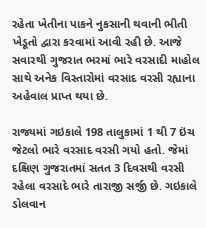રહેતા ખેતીના પાકને નુકસાની થવાની ભીતી ખેડૂતો દ્વારા કરવામાં આવી રહી છે. આજે સવારથી ગુજરાત ભરમાં ભારે વરસાદી માહોલ સાથે અનેક વિસ્તારોમાં વરસાદ વરસી રહ્યાના અહેવાલ પ્રાપ્ત થયા છે.

રાજ્યમાં ગઇકાલે 198 તાલુકામાં 1 થી 7 ઇંચ જેટલો ભારે વરસાદ વરસી ગયો હતો. જેમાં દક્ષિણ ગુજરાતમાં સતત 3 દિવસથી વરસી રહેલા વરસાદે ભારે તારાજી સર્જી છે. ગઇકાલે ડોલવાન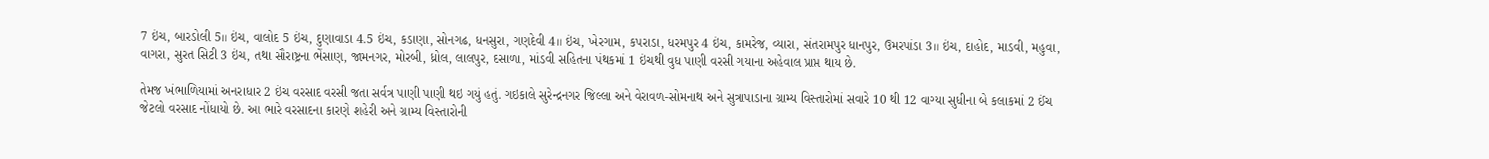7 ઇંચ, બારડોલી 5॥ ઇંચ, વાલોદ 5 ઇંચ, દુણાવાડા 4.5 ઇંચ, કડાણા, સોનગઢ, ધનસુરા, ગણદેવી 4॥ ઇંચ, ખેરગામ, કપરાડા, ધરમપુર 4 ઇંચ, કામરેજ, વ્યારા, સંતરામપુર ધાનપુર, ઉમરપાંડા 3॥ ઇંચ, દાહોદ, માડવી, મહુવા, વાગરા, સુરત સિટી 3 ઇંચ, તથા સૌરાષ્ટ્રના ભેંસાણ, જામનગર, મોરબી, ધ્રોલ, લાલપુર, દસાળા, માંડવી સહિતના પંથકમાં 1 ઇંચથી વુધ પાણી વરસી ગયાના અહેવાલ પ્રાપ્ત થાય છે.

તેમજ ખંભાળિયામાં અનરાધાર 2 ઇંચ વરસાદ વરસી જતા સર્વત્ર પાણી પાણી થઇ ગયું હતું. ગઇકાલે સુરેન્દ્રનગર જિલ્લા અને વેરાવળ-સોમનાથ અને સુત્રાપાડાના ગ્રામ્ય વિસ્તારોમાં સવારે 10 થી 12 વાગ્યા સુધીના બે કલાકમાં 2 ઈંચ જેટલો વરસાદ નોંધાયો છે. આ ભારે વરસાદના કારણે શહેરી અને ગ્રામ્ય વિસ્તારોની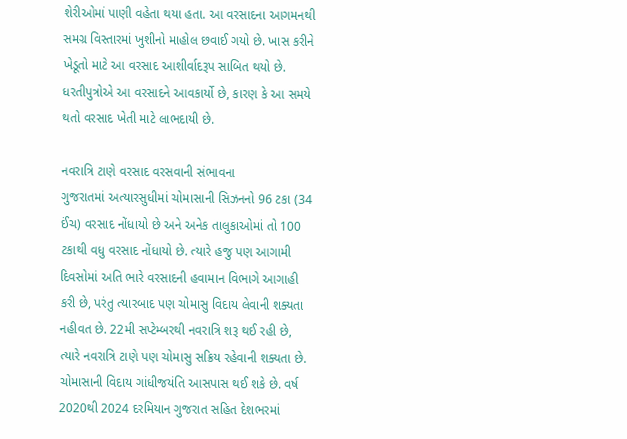શેરીઓમાં પાણી વહેતા થયા હતા. આ વરસાદના આગમનથી સમગ્ર વિસ્તારમાં ખુશીનો માહોલ છવાઈ ગયો છે. ખાસ કરીને ખેડૂતો માટે આ વરસાદ આશીર્વાદરૂપ સાબિત થયો છે. ધરતીપુત્રોએ આ વરસાદને આવકાર્યો છે, કારણ કે આ સમયે થતો વરસાદ ખેતી માટે લાભદાયી છે.

નવરાત્રિ ટાણે વરસાદ વરસવાની સંભાવના
ગુજરાતમાં અત્યારસુધીમાં ચોમાસાની સિઝનનો 96 ટકા (34 ઈંચ) વરસાદ નોંધાયો છે અને અનેક તાલુકાઓમાં તો 100 ટકાથી વધુ વરસાદ નોંધાયો છે. ત્યારે હજુ પણ આગામી દિવસોમાં અતિ ભારે વરસાદની હવામાન વિભાગે આગાહી કરી છે, પરંતુ ત્યારબાદ પણ ચોમાસુ વિદાય લેવાની શક્યતા નહીવત છે. 22મી સપ્ટેમ્બરથી નવરાત્રિ શરૂ થઈ રહી છે, ત્યારે નવરાત્રિ ટાણે પણ ચોમાસુ સક્રિય રહેવાની શક્યતા છે. ચોમાસાની વિદાય ગાંધીજયંતિ આસપાસ થઈ શકે છે. વર્ષ 2020થી 2024 દરમિયાન ગુજરાત સહિત દેશભરમાં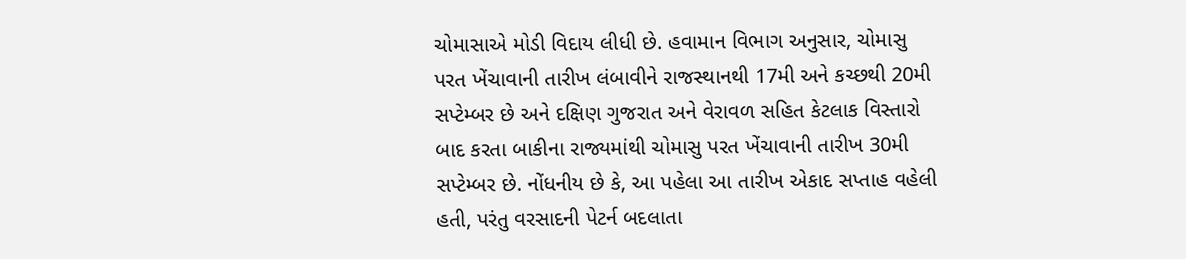ચોમાસાએ મોડી વિદાય લીધી છે. હવામાન વિભાગ અનુસાર, ચોમાસુ પરત ખેંચાવાની તારીખ લંબાવીને રાજસ્થાનથી 17મી અને કચ્છથી 20મી સપ્ટેમ્બર છે અને દક્ષિણ ગુજરાત અને વેરાવળ સહિત કેટલાક વિસ્તારો બાદ કરતા બાકીના રાજ્યમાંથી ચોમાસુ પરત ખેંચાવાની તારીખ 30મી સપ્ટેમ્બર છે. નોંધનીય છે કે, આ પહેલા આ તારીખ એકાદ સપ્તાહ વહેલી હતી, પરંતુ વરસાદની પેટર્ન બદલાતા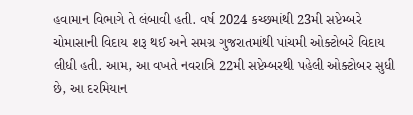હવામાન વિભાગે તે લંબાવી હતી. વર્ષ 2024 કચ્છમાંથી 23મી સપ્ટેમ્બરે ચોમાસાની વિદાય શરૂ થઈ અને સમગ્ર ગુજરાતમાંથી પાંચમી ઓક્ટોબરે વિદાય લીધી હતી. આમ, આ વખતે નવરાત્રિ 22મી સપ્ટેમ્બરથી પહેલી ઓક્ટોબર સુધી છે, આ દરમિયાન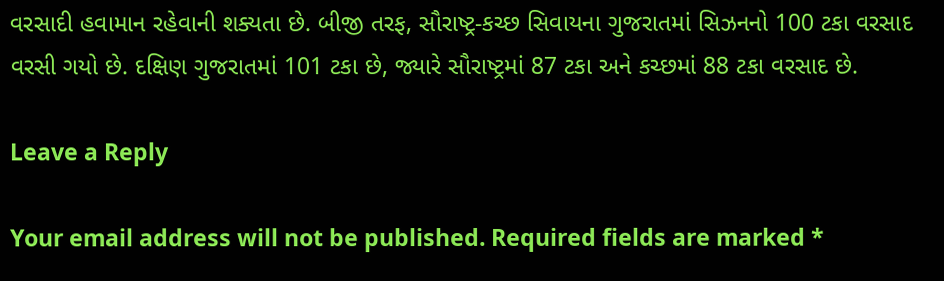વરસાદી હવામાન રહેવાની શક્યતા છે. બીજી તરફ, સૌરાષ્ટ્ર-કચ્છ સિવાયના ગુજરાતમાં સિઝનનો 100 ટકા વરસાદ વરસી ગયો છે. દક્ષિણ ગુજરાતમાં 101 ટકા છે, જ્યારે સૌરાષ્ટ્રમાં 87 ટકા અને કચ્છમાં 88 ટકા વરસાદ છે.

Leave a Reply

Your email address will not be published. Required fields are marked *